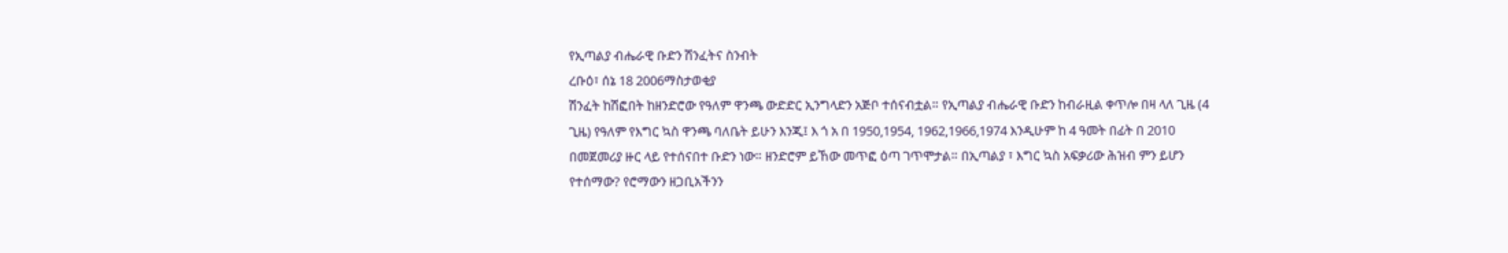የኢጣልያ ብሔራዊ ቡድን ሽንፈትና ስንብት
ረቡዕ፣ ሰኔ 18 2006ማስታወቂያ
ሽንፈት ከሽፎበት ከዘንድሮው የዓለም ዋንጫ ውድድር ኢንግላድን አጅቦ ተሰናብቷል። የኢጣልያ ብሔራዊ ቡድን ከብራዚል ቀጥሎ በዛ ላለ ጊዜ (4 ጊዜ) የዓለም የእግር ኳስ ዋንጫ ባለቤት ይሁን እንጂ፤ እ ጎ አ በ 1950,1954, 1962,1966,1974 እንዲሁም ከ 4 ዓመት በፊት በ 2010 በመጀመሪያ ዙር ላይ የተሰናበተ ቡድን ነው። ዘንድሮም ይኸው መጥፎ ዕጣ ገጥሞታል። በኢጣልያ ፣ እግር ኳስ አፍቃሪው ሕዝብ ምን ይሆን የተሰማው? የሮማውን ዘጋቢአችንን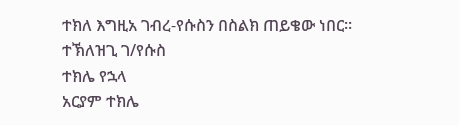ተክለ እግዚአ ገብረ-የሱስን በስልክ ጠይቄው ነበር።
ተኽለዝጊ ገ/የሱስ
ተክሌ የኋላ
አርያም ተክሌ